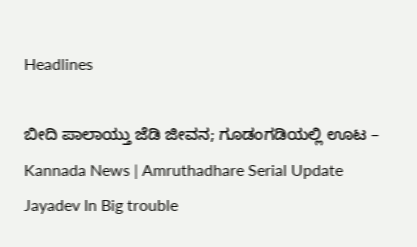Headlines

ಬೀದಿ ಪಾಲಾಯ್ತು ಜೆಡಿ ಜೀವನ; ಗೂಡಂಗಡಿಯಲ್ಲಿ ಊಟ – Kannada News | Amruthadhare Serial Update Jayadev In Big trouble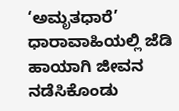‘ಅಮೃತಧಾರೆ’ ಧಾರಾವಾಹಿಯಲ್ಲಿ ಜೆಡಿ ಹಾಯಾಗಿ ಜೀವನ ನಡೆಸಿಕೊಂಡು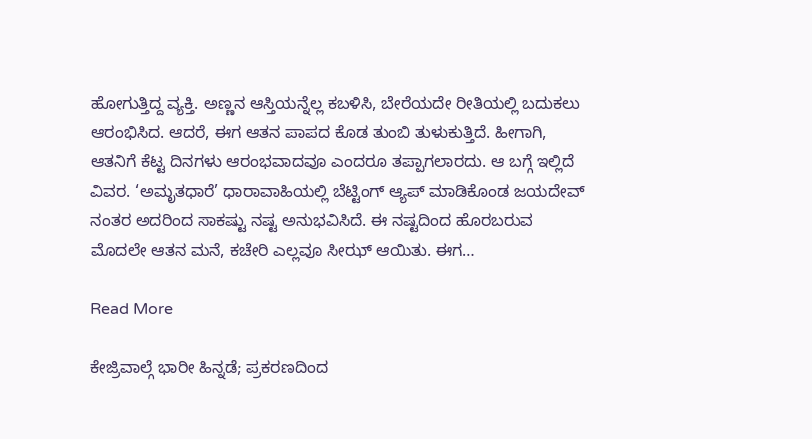ಹೋಗುತ್ತಿದ್ದ ವ್ಯಕ್ತಿ. ಅಣ್ಣನ ಆಸ್ತಿಯನ್ನೆಲ್ಲ ಕಬಳಿಸಿ, ಬೇರೆಯದೇ ರೀತಿಯಲ್ಲಿ ಬದುಕಲು ಆರಂಭಿಸಿದ. ಆದರೆ, ಈಗ ಆತನ ಪಾಪದ ಕೊಡ ತುಂಬಿ ತುಳುಕುತ್ತಿದೆ. ಹೀಗಾಗಿ, ಆತನಿಗೆ ಕೆಟ್ಟ ದಿನಗಳು ಆರಂಭವಾದವೂ ಎಂದರೂ ತಪ್ಪಾಗಲಾರದು. ಆ ಬಗ್ಗೆ ಇಲ್ಲಿದೆ ವಿವರ. ‘ಅಮೃತಧಾರೆ’ ಧಾರಾವಾಹಿಯಲ್ಲಿ ಬೆಟ್ಟಿಂಗ್ ಆ್ಯಪ್ ಮಾಡಿಕೊಂಡ ಜಯದೇವ್ ನಂತರ ಅದರಿಂದ ಸಾಕಷ್ಟು ನಷ್ಟ ಅನುಭವಿಸಿದೆ. ಈ ನಷ್ಟದಿಂದ ಹೊರಬರುವ ಮೊದಲೇ ಆತನ ಮನೆ, ಕಚೇರಿ ಎಲ್ಲವೂ ಸೀಝ್ ಆಯಿತು. ಈಗ…

Read More

ಕೇಜ್ರಿವಾಲ್ಗೆ ಭಾರೀ ಹಿನ್ನಡೆ; ಪ್ರಕರಣದಿಂದ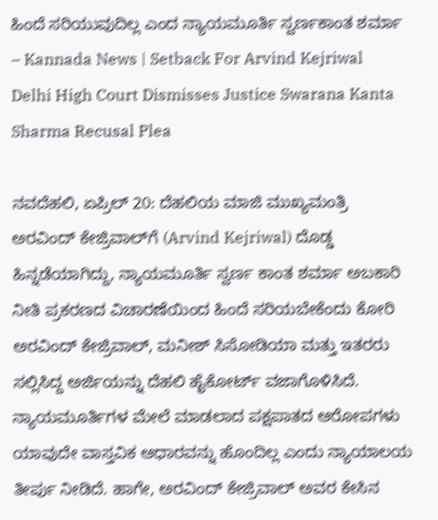ಹಿಂದೆ ಸರಿಯುವುದಿಲ್ಲ ಎಂದ ನ್ಯಾಯಮೂರ್ತಿ ಸ್ವರ್ಣಕಾಂತ ಶರ್ಮಾ – Kannada News | Setback For Arvind Kejriwal Delhi High Court Dismisses Justice Swarana Kanta Sharma Recusal Plea

ನವದೆಹಲಿ, ಏಪ್ರಿಲ್ 20: ದೆಹಲಿಯ ಮಾಜಿ ಮುಖ್ಯಮಂತ್ರಿ ಅರವಿಂದ್ ಕೇಜ್ರಿವಾಲ್‌ಗೆ (Arvind Kejriwal) ದೊಡ್ಡ ಹಿನ್ನಡೆಯಾಗಿದ್ದು, ನ್ಯಾಯಮೂರ್ತಿ ಸ್ವರ್ಣ ಕಾಂತ ಶರ್ಮಾ ಅಬಕಾರಿ ನೀತಿ ಪ್ರಕರಣದ ವಿಚಾರಣೆಯಿಂದ ಹಿಂದೆ ಸರಿಯಬೇಕೆಂದು ಕೋರಿ ಅರವಿಂದ್ ಕೇಜ್ರಿವಾಲ್, ಮನೀಶ್ ಸಿಸೋಡಿಯಾ ಮತ್ತು ಇತರರು ಸಲ್ಲಿಸಿದ್ದ ಅರ್ಜಿಯನ್ನು ದೆಹಲಿ ಹೈಕೋರ್ಟ್ ವಜಾಗೊಳಿಸಿದೆ. ನ್ಯಾಯಮೂರ್ತಿಗಳ ಮೇಲೆ ಮಾಡಲಾದ ಪಕ್ಷಪಾತದ ಆರೋಪಗಳು ಯಾವುದೇ ವಾಸ್ತವಿಕ ಆಧಾರವನ್ನು ಹೊಂದಿಲ್ಲ ಎಂದು ನ್ಯಾಯಾಲಯ ತೀರ್ಪು ನೀಡಿದೆ. ಹಾಗೇ, ಅರವಿಂದ್ ಕೇಜ್ರಿವಾಲ್ ಅವರ ಕೇಸಿನ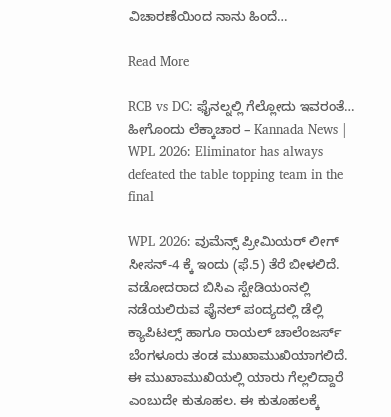ವಿಚಾರಣೆಯಿಂದ ನಾನು ಹಿಂದೆ…

Read More

RCB vs DC: ಫೈನಲ್ನಲ್ಲಿ ಗೆಲ್ಲೋದು ಇವರಂತೆ… ಹೀಗೊಂದು ಲೆಕ್ಕಾಚಾರ – Kannada News | WPL 2026: Eliminator has always defeated the table topping team in the final

WPL 2026: ವುಮೆನ್ಸ್ ಪ್ರೀಮಿಯರ್ ಲೀಗ್ ಸೀಸನ್-4 ಕ್ಕೆ ಇಂದು (ಫೆ.5) ತೆರೆ ಬೀಳಲಿದೆ. ವಡೋದರಾದ ಬಿಸಿಎ ಸ್ಟೇಡಿಯಂನಲ್ಲಿ ನಡೆಯಲಿರುವ ಫೈನಲ್ ಪಂದ್ಯದಲ್ಲಿ ಡೆಲ್ಲಿ ಕ್ಯಾಪಿಟಲ್ಸ್ ಹಾಗೂ ರಾಯಲ್ ಚಾಲೆಂಜರ್ಸ್ ಬೆಂಗಳೂರು ತಂಡ ಮುಖಾಮುಖಿಯಾಗಲಿದೆ. ಈ ಮುಖಾಮುಖಿಯಲ್ಲಿ ಯಾರು ಗೆಲ್ಲಲಿದ್ದಾರೆ ಎಂಬುದೇ ಕುತೂಹಲ. ಈ ಕುತೂಹಲಕ್ಕೆ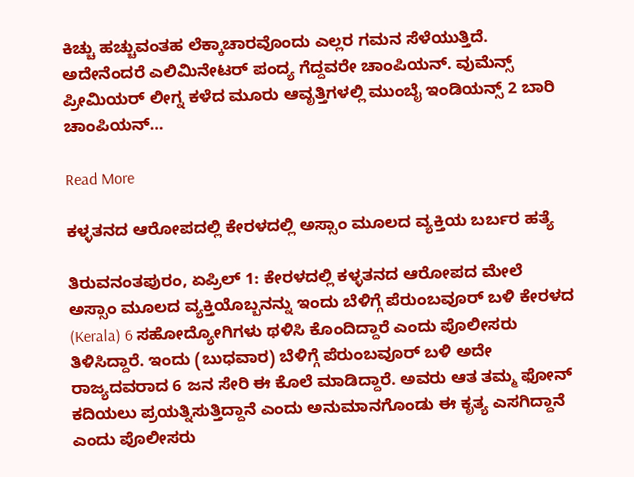ಕಿಚ್ಚು ಹಚ್ಚುವಂತಹ ಲೆಕ್ಕಾಚಾರವೊಂದು ಎಲ್ಲರ ಗಮನ ಸೆಳೆಯುತ್ತಿದೆ. ಅದೇನೆಂದರೆ ಎಲಿಮಿನೇಟರ್ ಪಂದ್ಯ ಗೆದ್ದವರೇ ಚಾಂಪಿಯನ್. ವುಮೆನ್ಸ್ ಪ್ರೀಮಿಯರ್ ಲೀಗ್ನ ಕಳೆದ ಮೂರು ಆವೃತ್ತಿಗಳಲ್ಲಿ ಮುಂಬೈ ಇಂಡಿಯನ್ಸ್ 2 ಬಾರಿ ಚಾಂಪಿಯನ್…

Read More

ಕಳ್ಳತನದ ಆರೋಪದಲ್ಲಿ ಕೇರಳದಲ್ಲಿ ಅಸ್ಸಾಂ ಮೂಲದ ವ್ಯಕ್ತಿಯ ಬರ್ಬರ ಹತ್ಯೆ

ತಿರುವನಂತಪುರಂ, ಏಪ್ರಿಲ್ 1: ಕೇರಳದಲ್ಲಿ ಕಳ್ಳತನದ ಆರೋಪದ ಮೇಲೆ ಅಸ್ಸಾಂ ಮೂಲದ ವ್ಯಕ್ತಿಯೊಬ್ಬನನ್ನು ಇಂದು ಬೆಳಿಗ್ಗೆ ಪೆರುಂಬವೂರ್ ಬಳಿ ಕೇರಳದ (Kerala) 6 ಸಹೋದ್ಯೋಗಿಗಳು ಥಳಿಸಿ ಕೊಂದಿದ್ದಾರೆ ಎಂದು ಪೊಲೀಸರು ತಿಳಿಸಿದ್ದಾರೆ. ಇಂದು (ಬುಧವಾರ) ಬೆಳಿಗ್ಗೆ ಪೆರುಂಬವೂರ್ ಬಳಿ ಅದೇ ರಾಜ್ಯದವರಾದ 6 ಜನ ಸೇರಿ ಈ ಕೊಲೆ ಮಾಡಿದ್ದಾರೆ. ಅವರು ಆತ ತಮ್ಮ ಫೋನ್ ಕದಿಯಲು ಪ್ರಯತ್ನಿಸುತ್ತಿದ್ದಾನೆ ಎಂದು ಅನುಮಾನಗೊಂಡು ಈ ಕೃತ್ಯ ಎಸಗಿದ್ದಾನೆ ಎಂದು ಪೊಲೀಸರು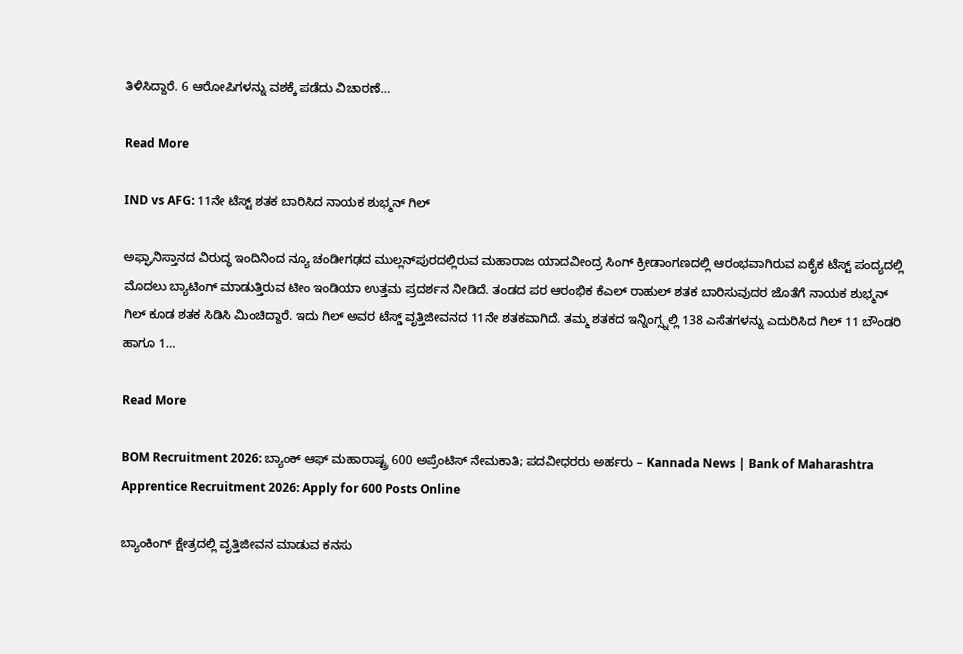ತಿಳಿಸಿದ್ದಾರೆ. 6 ಆರೋಪಿಗಳನ್ನು ವಶಕ್ಕೆ ಪಡೆದು ವಿಚಾರಣೆ…

Read More

IND vs AFG: 11ನೇ ಟೆಸ್ಟ್ ಶತಕ ಬಾರಿಸಿದ ನಾಯಕ ಶುಭ್ಮನ್ ಗಿಲ್

ಅಫ್ಘಾನಿಸ್ತಾನದ ವಿರುದ್ಧ ಇಂದಿನಿಂದ ನ್ಯೂ ಚಂಡೀಗಢದ ಮುಲ್ಲನ್‌ಪುರದಲ್ಲಿರುವ ಮಹಾರಾಜ ಯಾದವೀಂದ್ರ ಸಿಂಗ್ ಕ್ರೀಡಾಂಗಣದಲ್ಲಿ ಆರಂಭವಾಗಿರುವ ಏಕೈಕ ಟೆಸ್ಟ್ ಪಂದ್ಯದಲ್ಲಿ ಮೊದಲು ಬ್ಯಾಟಿಂಗ್‌ ಮಾಡುತ್ತಿರುವ ಟೀಂ ಇಂಡಿಯಾ ಉತ್ತಮ ಪ್ರದರ್ಶನ ನೀಡಿದೆ. ತಂಡದ ಪರ ಆರಂಭಿಕ ಕೆಎಲ್ ರಾಹುಲ್ ಶತಕ ಬಾರಿಸುವುದರ ಜೊತೆಗೆ ನಾಯಕ ಶುಭ್ಮನ್ ಗಿಲ್ ಕೂಡ ಶತಕ ಸಿಡಿಸಿ ಮಿಂಚಿದ್ದಾರೆ. ಇದು ಗಿಲ್ ಅವರ ಟೆಸ್ಡ್ ವೃತ್ತಿಜೀವನದ 11ನೇ ಶತಕವಾಗಿದೆ. ತಮ್ಮ ಶತಕದ ಇನ್ನಿಂಗ್ಸ್ನಲ್ಲಿ 138 ಎಸೆತಗಳನ್ನು ಎದುರಿಸಿದ ಗಿಲ್ 11 ಬೌಂಡರಿ ಹಾಗೂ 1…

Read More

BOM Recruitment 2026: ಬ್ಯಾಂಕ್ ಆಫ್ ಮಹಾರಾಷ್ಟ್ರ 600 ಅಪ್ರೆಂಟಿಸ್ ನೇಮಕಾತಿ; ಪದವೀಧರರು ಅರ್ಹರು – Kannada News | Bank of Maharashtra Apprentice Recruitment 2026: Apply for 600 Posts Online

ಬ್ಯಾಂಕಿಂಗ್ ಕ್ಷೇತ್ರದಲ್ಲಿ ವೃತ್ತಿಜೀವನ ಮಾಡುವ ಕನಸು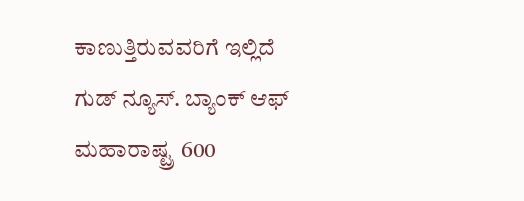ಕಾಣುತ್ತಿರುವವರಿಗೆ ಇಲ್ಲಿದೆ ಗುಡ್ ನ್ಯೂಸ್. ಬ್ಯಾಂಕ್ ಆಫ್ ಮಹಾರಾಷ್ಟ್ರ 600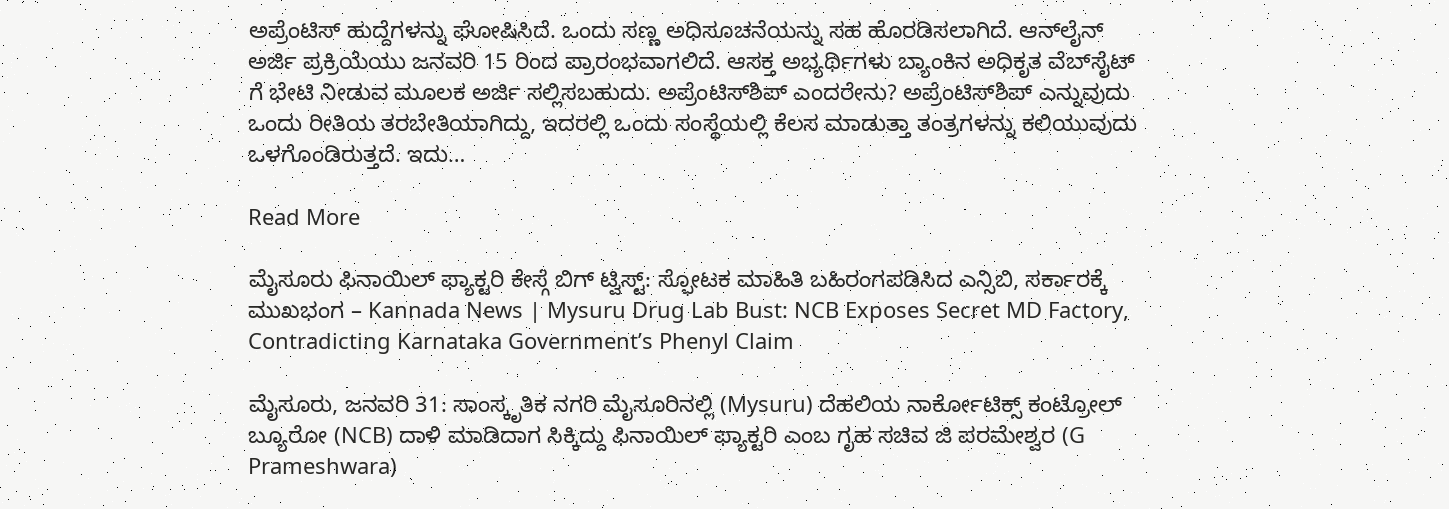ಅಪ್ರೆಂಟಿಸ್ ಹುದ್ದೆಗಳನ್ನು ಘೋಷಿಸಿದೆ. ಒಂದು ಸಣ್ಣ ಅಧಿಸೂಚನೆಯನ್ನು ಸಹ ಹೊರಡಿಸಲಾಗಿದೆ. ಆನ್‌ಲೈನ್ ಅರ್ಜಿ ಪ್ರಕ್ರಿಯೆಯು ಜನವರಿ 15 ರಿಂದ ಪ್ರಾರಂಭವಾಗಲಿದೆ. ಆಸಕ್ತ ಅಭ್ಯರ್ಥಿಗಳು ಬ್ಯಾಂಕಿನ ಅಧಿಕೃತ ವೆಬ್‌ಸೈಟ್ ಗೆ ಭೇಟಿ ನೀಡುವ ಮೂಲಕ ಅರ್ಜಿ ಸಲ್ಲಿಸಬಹುದು. ಅಪ್ರೆಂಟಿಸ್‌ಶಿಪ್ ಎಂದರೇನು? ಅಪ್ರೆಂಟಿಸ್‌ಶಿಪ್ ಎನ್ನುವುದು ಒಂದು ರೀತಿಯ ತರಬೇತಿಯಾಗಿದ್ದು, ಇದರಲ್ಲಿ ಒಂದು ಸಂಸ್ಥೆಯಲ್ಲಿ ಕೆಲಸ ಮಾಡುತ್ತಾ ತಂತ್ರಗಳನ್ನು ಕಲಿಯುವುದು ಒಳಗೊಂಡಿರುತ್ತದೆ. ಇದು…

Read More

ಮೈಸೂರು ಫಿನಾಯಿಲ್ ಫ್ಯಾಕ್ಟರಿ ಕೇಸ್ಗೆ ಬಿಗ್ ಟ್ವಿಸ್ಟ್: ಸ್ಫೋಟಕ ಮಾಹಿತಿ ಬಹಿರಂಗಪಡಿಸಿದ ಎನ್ಸಿಬಿ, ಸರ್ಕಾರಕ್ಕೆ ಮುಖಭಂಗ – Kannada News | Mysuru Drug Lab Bust: NCB Exposes Secret MD Factory, Contradicting Karnataka Government’s Phenyl Claim

ಮೈಸೂರು, ಜನವರಿ 31: ಸಾಂಸ್ಕೃತಿಕ ನಗರಿ ಮೈಸೂರಿನಲ್ಲಿ (Mysuru) ದೆಹಲಿಯ ನಾರ್ಕೋಟಿಕ್ಸ್ ಕಂಟ್ರೋಲ್ ಬ್ಯೂರೋ (NCB) ದಾಳಿ ಮಾಡಿದಾಗ ಸಿಕ್ಕಿದ್ದು ಫಿನಾಯಿಲ್ ಫ್ಯಾಕ್ಟರಿ ಎಂಬ ಗೃಹ ಸಚಿವ ಜಿ ಪರಮೇಶ್ವರ (G Prameshwara)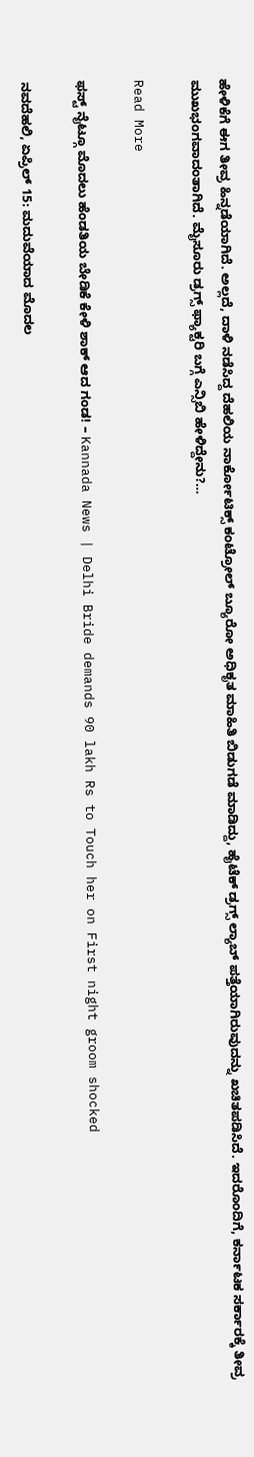ಹೇಳಿಕೆಗೆ ಈಗ ತೀವ್ರ ಹಿನ್ನಡೆಯಾಗಿದೆ. ಅಲ್ಲದೆ, ದಾಳಿ ನಡೆಸಿದ್ದ ದೆಹಲಿಯ ನಾರ್ಕೋಟಿಕ್ಸ್ ಕಂಟ್ರೋಲ್ ಬ್ಯೂರೋ ಅಧಿಕೃತ ಮಾಹಿತಿ ಬಿಡುಗಡೆ ಮಾಡಿದ್ದು, ಹೈಟೆಕ್ ಡ್ರಗ್ಸ್ ಲ್ಯಾಬ್ ಪತ್ತೆಯಾಗಿರುವುದನ್ನು ಖಚಿತಪಡಿಸಿದೆ. ಇದರೊಂದಿಗೆ, ಕರ್ನಾಟಕ ಸರ್ಕಾರಕ್ಕೆ ತೀವ್ರ ಮುಖಭಂಗವಾದಂತಾಗಿದೆ. ಮೈಸೂರು ಡ್ರಗ್ಸ್ ಫ್ಯಾಕ್ಟರಿ ಬಗ್ಗೆ ಎನ್ಸಿಬಿ ಹೇಳಿದ್ದೇನು?…

Read More

ಫಸ್ಟ್ ನೈಟ್ಗೂ ಮೊದಲು ಹೆಂಡತಿಯ ಬೇಡಿಕೆ ಕೇಳಿ ಶಾಕ್ ಆದ ಗಂಡ! – Kannada News | Delhi Bride demands 90 lakh Rs to Touch her on First night groom shocked

ನವದೆಹಲಿ, ಏಪ್ರಿಲ್ 15: ಮದುವೆಯಾದ ಮೊದಲ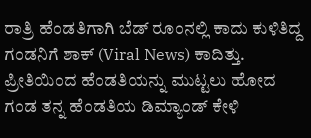ರಾತ್ರಿ ಹೆಂಡತಿಗಾಗಿ ಬೆಡ್ ರೂಂನಲ್ಲಿ ಕಾದು ಕುಳಿತಿದ್ದ ಗಂಡನಿಗೆ ಶಾಕ್ (Viral News) ಕಾದಿತ್ತು. ಪ್ರೀತಿಯಿಂದ ಹೆಂಡತಿಯನ್ನು ಮುಟ್ಟಲು ಹೋದ ಗಂಡ ತನ್ನ ಹೆಂಡತಿಯ ಡಿಮ್ಯಾಂಡ್ ಕೇಳಿ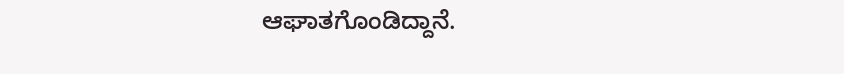ಆಘಾತಗೊಂಡಿದ್ದಾನೆ.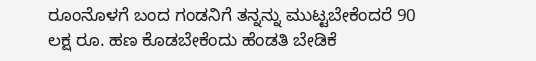ರೂಂನೊಳಗೆ ಬಂದ ಗಂಡನಿಗೆ ತನ್ನನ್ನು ಮುಟ್ಟಬೇಕೆಂದರೆ 90 ಲಕ್ಷ ರೂ. ಹಣ ಕೊಡಬೇಕೆಂದು ಹೆಂಡತಿ ಬೇಡಿಕೆ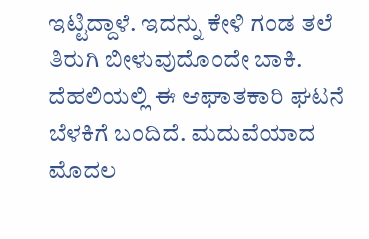ಇಟ್ಟಿದ್ದಾಳೆ. ಇದನ್ನು ಕೇಳಿ ಗಂಡ ತಲೆ ತಿರುಗಿ ಬೀಳುವುದೊಂದೇ ಬಾಕಿ. ದೆಹಲಿಯಲ್ಲಿ ಈ ಆಘಾತಕಾರಿ ಘಟನೆ ಬೆಳಕಿಗೆ ಬಂದಿದೆ. ಮದುವೆಯಾದ ಮೊದಲ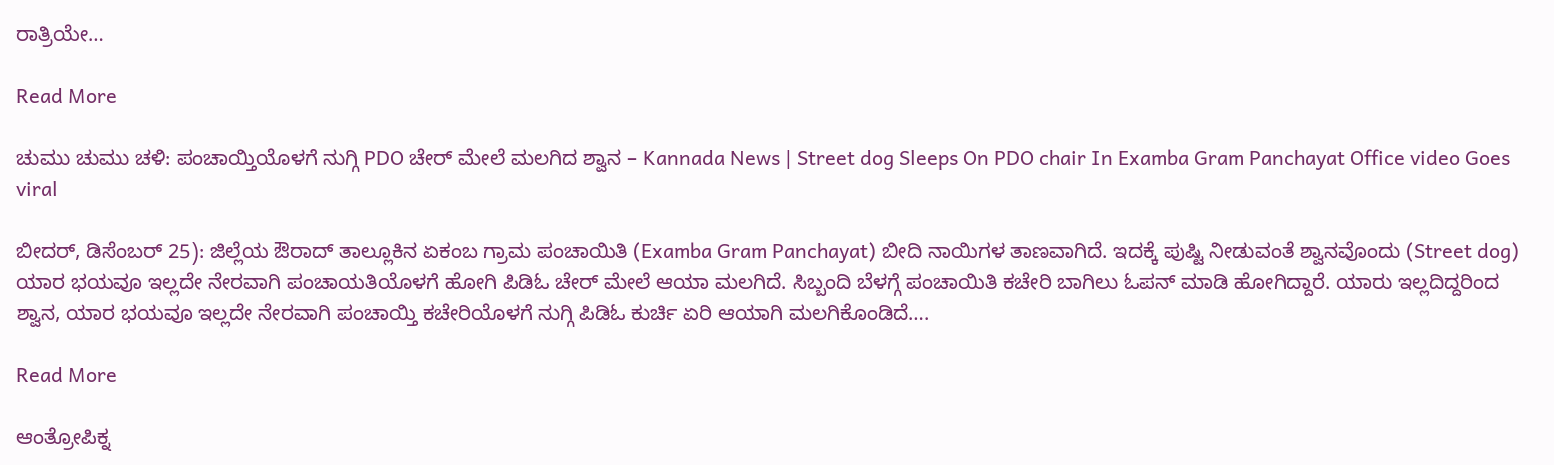ರಾತ್ರಿಯೇ…

Read More

ಚುಮು ಚುಮು ಚಳಿ: ಪಂಚಾಯ್ತಿಯೊಳಗೆ ನುಗ್ಗಿ PDO ಚೇರ್ ಮೇಲೆ ಮಲಗಿದ ಶ್ವಾನ – Kannada News | Street dog Sleeps On PDO chair In Examba Gram Panchayat Office video Goes viral

ಬೀದರ್, ಡಿಸೆಂಬರ್ 25): ಜಿಲ್ಲೆಯ ಔರಾದ್ ತಾಲ್ಲೂಕಿನ ‌ಏಕಂಬ ಗ್ರಾಮ ಪಂಚಾಯಿತಿ (Examba Gram Panchayat) ಬೀದಿ ನಾಯಿಗಳ ತಾಣವಾಗಿದೆ. ಇದಕ್ಕೆ ಪುಷ್ಟಿ ನೀಡುವಂತೆ ಶ್ವಾನವೊಂದು (Street dog) ಯಾರ ಭಯವೂ ಇಲ್ಲದೇ ನೇರವಾಗಿ ಪಂಚಾಯತಿಯೊಳಗೆ ಹೋಗಿ ಪಿಡಿಓ ಚೇರ್ ಮೇಲೆ ಆಯಾ ಮಲಗಿದೆ. ಸಿಬ್ಬಂದಿ ಬೆಳಗ್ಗೆ ಪಂಚಾಯಿತಿ ಕಚೇರಿ ಬಾಗಿಲು ಓಪನ್ ಮಾಡಿ ಹೋಗಿದ್ದಾರೆ. ಯಾರು ಇಲ್ಲದಿದ್ದರಿಂದ ಶ್ವಾನ, ಯಾರ ಭಯವೂ ಇಲ್ಲದೇ ನೇರವಾಗಿ ಪಂಚಾಯ್ತಿ ಕಚೇರಿಯೊಳಗೆ ನುಗ್ಗಿ ಪಿಡಿಓ ಕುರ್ಚಿ ಏರಿ ಆಯಾಗಿ ಮಲಗಿಕೊಂಡಿದೆ….

Read More

ಆಂತ್ರೋಪಿಕ್ನ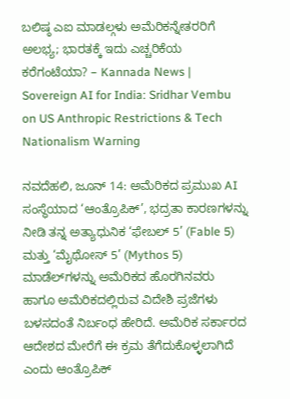ಬಲಿಷ್ಠ ಎಐ ಮಾಡಲ್ಗಳು ಅಮೆರಿಕನ್ನೇತರರಿಗೆ ಅಲಭ್ಯ; ಭಾರತಕ್ಕೆ ಇದು ಎಚ್ಚರಿಕೆಯ ಕರೆಗಂಟೆಯಾ? – Kannada News | Sovereign AI for India: Sridhar Vembu on US Anthropic Restrictions & Tech Nationalism Warning

ನವದೆಹಲಿ, ಜೂನ್ 14: ಅಮೆರಿಕದ ಪ್ರಮುಖ AI ಸಂಸ್ಥೆಯಾದ ‘ಆಂತ್ರೊಪಿಕ್’, ಭದ್ರತಾ ಕಾರಣಗಳನ್ನು ನೀಡಿ ತನ್ನ ಅತ್ಯಾಧುನಿಕ ‘ಫೇಬಲ್ 5’ (Fable 5) ಮತ್ತು ‘ಮೈಥೋಸ್ 5’ (Mythos 5) ಮಾಡೆಲ್‌ಗಳನ್ನು ಅಮೆರಿಕದ ಹೊರಗಿನವರು ಹಾಗೂ ಅಮೆರಿಕದಲ್ಲಿರುವ ವಿದೇಶಿ ಪ್ರಜೆಗಳು ಬಳಸದಂತೆ ನಿರ್ಬಂಧ ಹೇರಿದೆ. ಅಮೆರಿಕ ಸರ್ಕಾರದ ಆದೇಶದ ಮೇರೆಗೆ ಈ ಕ್ರಮ ತೆಗೆದುಕೊಳ್ಳಲಾಗಿದೆ ಎಂದು ಆಂತ್ರೊಪಿಕ್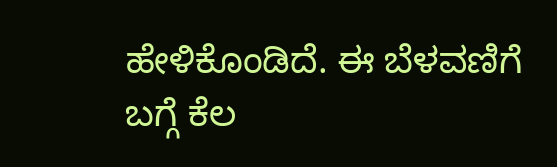ಹೇಳಿಕೊಂಡಿದೆ. ಈ ಬೆಳವಣಿಗೆ ಬಗ್ಗೆ ಕೆಲ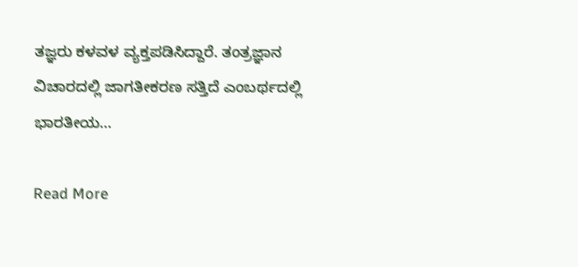ತಜ್ಞರು ಕಳವಳ ವ್ಯಕ್ತಪಡಿಸಿದ್ದಾರೆ. ತಂತ್ರಜ್ಞಾನ ವಿಚಾರದಲ್ಲಿ ಜಾಗತೀಕರಣ ಸತ್ತಿದೆ ಎಂಬರ್ಥದಲ್ಲಿ ಭಾರತೀಯ…

Read More